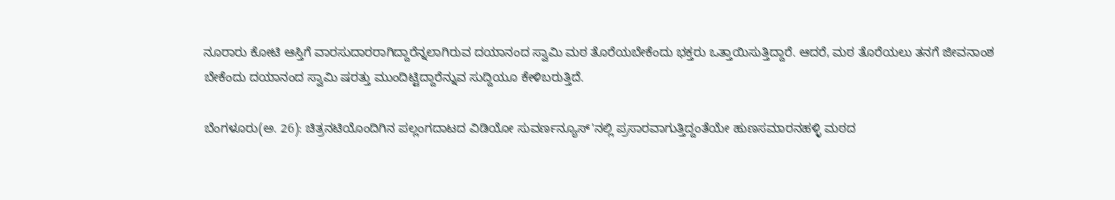ನೂರಾರು ಕೋಟಿ ಆಸ್ತಿಗೆ ವಾರಸುದಾರರಾಗಿದ್ದಾರೆನ್ನಲಾಗಿರುವ ದಯಾನಂದ ಸ್ವಾಮಿ ಮಠ ತೊರೆಯಬೇಕೆಂದು ಭಕ್ತರು ಒತ್ತಾಯಿಸುತ್ತಿದ್ದಾರೆ. ಆದರೆ, ಮಠ ತೊರೆಯಲು ತನಗೆ ಜೀವನಾಂಶ ಬೇಕೆಂದು ದಯಾನಂದ ಸ್ವಾಮಿ ಷರತ್ತು ಮುಂದಿಟ್ಟಿದ್ದಾರೆನ್ನುವ ಸುದ್ದಿಯೂ ಕೇಳಿಬರುತ್ತಿದೆ.

ಬೆಂಗಳೂರು(ಅ. 26): ಚಿತ್ರನಟಿಯೊಂದಿಗಿನ ಪಲ್ಲಂಗದಾಟದ ವಿಡಿಯೋ ಸುವರ್ಣನ್ಯೂಸ್'ನಲ್ಲಿ ಪ್ರಸಾರವಾಗುತ್ತಿದ್ದಂತೆಯೇ ಹುಣಸಮಾರನಹಳ್ಳಿ ಮಠದ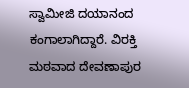ಸ್ವಾಮೀಜಿ ದಯಾನಂದ ಕಂಗಾಲಾಗಿದ್ದಾರೆ. ವಿರಕ್ತಿ ಮಠವಾದ ದೇವಣಾಪುರ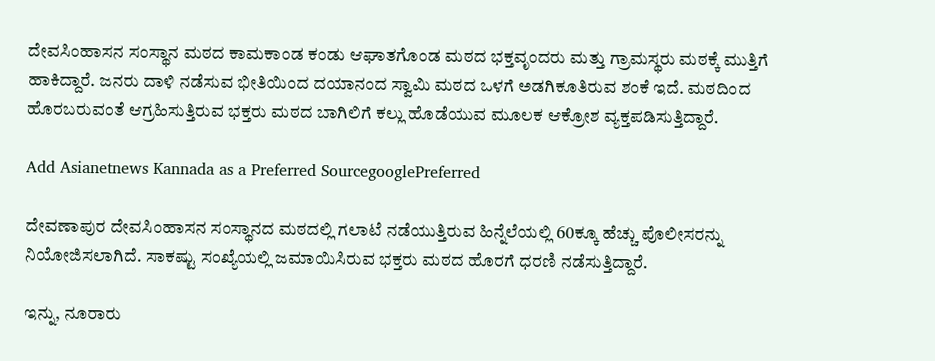ದೇವಸಿಂಹಾಸನ ಸಂಸ್ಥಾನ ಮಠದ ಕಾಮಕಾಂಡ ಕಂಡು ಆಘಾತಗೊಂಡ ಮಠದ ಭಕ್ತವೃಂದರು ಮತ್ತು ಗ್ರಾಮಸ್ಥರು ಮಠಕ್ಕೆ ಮುತ್ತಿಗೆ ಹಾಕಿದ್ದಾರೆ. ಜನರು ದಾಳಿ ನಡೆಸುವ ಭೀತಿಯಿಂದ ದಯಾನಂದ ಸ್ವಾಮಿ ಮಠದ ಒಳಗೆ ಅಡಗಿಕೂತಿರುವ ಶಂಕೆ ಇದೆ. ಮಠದಿಂದ ಹೊರಬರುವಂತೆ ಆಗ್ರಹಿಸುತ್ತಿರುವ ಭಕ್ತರು ಮಠದ ಬಾಗಿಲಿಗೆ ಕಲ್ಲು ಹೊಡೆಯುವ ಮೂಲಕ ಆಕ್ರೋಶ ವ್ಯಕ್ತಪಡಿಸುತ್ತಿದ್ದಾರೆ.

Add Asianetnews Kannada as a Preferred SourcegooglePreferred

ದೇವಣಾಪುರ ದೇವಸಿಂಹಾಸನ ಸಂಸ್ಥಾನದ ಮಠದಲ್ಲಿ ಗಲಾಟೆ ನಡೆಯುತ್ತಿರುವ ಹಿನ್ನೆಲೆಯಲ್ಲಿ 60ಕ್ಕೂ ಹೆಚ್ಚು ಪೊಲೀಸರನ್ನು ನಿಯೋಜಿಸಲಾಗಿದೆ. ಸಾಕಷ್ಟು ಸಂಖ್ಯೆಯಲ್ಲಿ ಜಮಾಯಿಸಿರುವ ಭಕ್ತರು ಮಠದ ಹೊರಗೆ ಧರಣಿ ನಡೆಸುತ್ತಿದ್ದಾರೆ.

ಇನ್ನು, ನೂರಾರು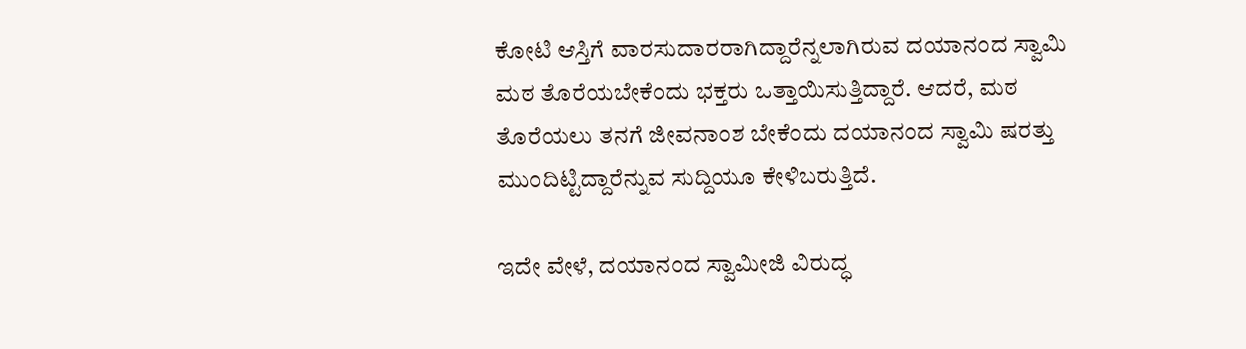ಕೋಟಿ ಆಸ್ತಿಗೆ ವಾರಸುದಾರರಾಗಿದ್ದಾರೆನ್ನಲಾಗಿರುವ ದಯಾನಂದ ಸ್ವಾಮಿ ಮಠ ತೊರೆಯಬೇಕೆಂದು ಭಕ್ತರು ಒತ್ತಾಯಿಸುತ್ತಿದ್ದಾರೆ. ಆದರೆ, ಮಠ ತೊರೆಯಲು ತನಗೆ ಜೀವನಾಂಶ ಬೇಕೆಂದು ದಯಾನಂದ ಸ್ವಾಮಿ ಷರತ್ತು ಮುಂದಿಟ್ಟಿದ್ದಾರೆನ್ನುವ ಸುದ್ದಿಯೂ ಕೇಳಿಬರುತ್ತಿದೆ.

ಇದೇ ವೇಳೆ, ದಯಾನಂದ ಸ್ವಾಮೀಜಿ ವಿರುದ್ಧ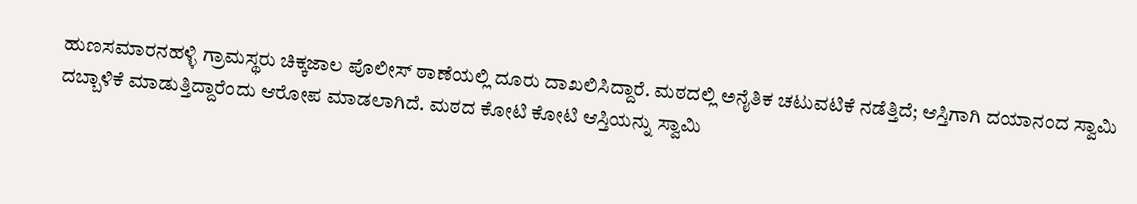ಹುಣಸಮಾರನಹಳ್ಳಿ ಗ್ರಾಮಸ್ಥರು ಚಿಕ್ಕಜಾಲ ಪೊಲೀಸ್ ಠಾಣೆಯಲ್ಲಿ ದೂರು ದಾಖಲಿಸಿದ್ದಾರೆ. ಮಠದಲ್ಲಿ ಅನೈತಿಕ ಚಟುವಟಿಕೆ ನಡೆತ್ತಿದೆ; ಆಸ್ತಿಗಾಗಿ ದಯಾನಂದ ಸ್ವಾಮಿ ದಬ್ಬಾಳಿಕೆ ಮಾಡುತ್ತಿದ್ದಾರೆಂದು ಆರೋಪ ಮಾಡಲಾಗಿದೆ. ಮಠದ ಕೋಟಿ ಕೋಟಿ ಆಸ್ತಿಯನ್ನು ಸ್ವಾಮಿ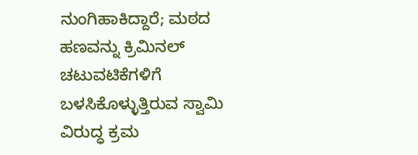ನುಂಗಿಹಾಕಿದ್ದಾರೆ; ಮಠದ ಹಣವನ್ನು ಕ್ರಿಮಿನಲ್ ಚಟುವಟಿಕೆಗಳಿಗೆ ಬಳಸಿಕೊಳ್ಳುತ್ತಿರುವ ಸ್ವಾಮಿ ವಿರುದ್ಧ ಕ್ರಮ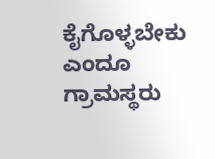ಕೈಗೊಳ್ಳಬೇಕು ಎಂದೂ ಗ್ರಾಮಸ್ಥರು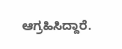ಆಗ್ರಹಿಸಿದ್ದಾರೆ.